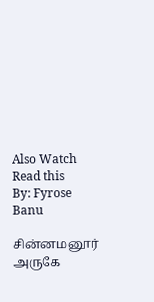Also Watch
Read this
By: Fyrose Banu

சின்னமனூர் அருகே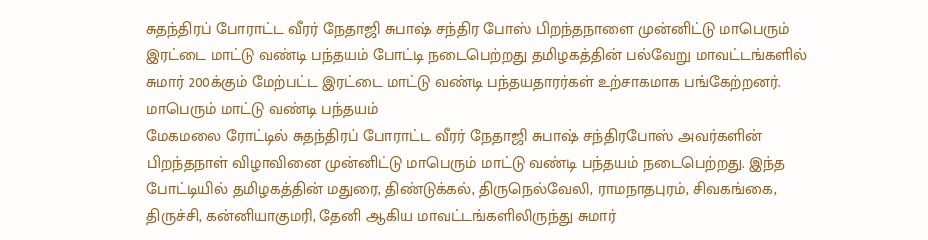சுதந்திரப் போராட்ட வீரர் நேதாஜி சுபாஷ் சந்திர போஸ் பிறந்தநாளை முன்னிட்டு மாபெரும் இரட்டை மாட்டு வண்டி பந்தயம் போட்டி நடைபெற்றது தமிழகத்தின் பல்வேறு மாவட்டங்களில் சுமார் 200க்கும் மேற்பட்ட இரட்டை மாட்டு வண்டி பந்தயதாரர்கள் உற்சாகமாக பங்கேற்றனர்.
மாபெரும் மாட்டு வண்டி பந்தயம்
மேகமலை ரோட்டில் சுதந்திரப் போராட்ட வீரர் நேதாஜி சுபாஷ் சந்திரபோஸ் அவர்களின் பிறந்தநாள் விழாவினை முன்னிட்டு மாபெரும் மாட்டு வண்டி பந்தயம் நடைபெற்றது. இந்த போட்டியில் தமிழகத்தின் மதுரை, திண்டுக்கல், திருநெல்வேலி, ராமநாதபுரம், சிவகங்கை, திருச்சி, கன்னியாகுமரி, தேனி ஆகிய மாவட்டங்களிலிருந்து சுமார்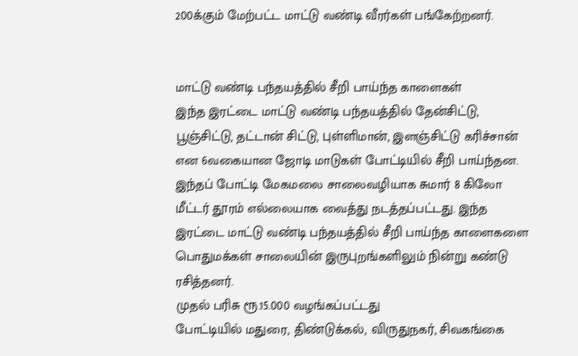200க்கும் மேற்பட்ட மாட்டு வண்டி வீரர்கள் பங்கேற்றனர்.


மாட்டு வண்டி பந்தயத்தில் சீறி பாய்ந்த காளைகள்
இந்த இரட்டை மாட்டு வண்டி பந்தயத்தில் தேன்சிட்டு, பூஞ்சிட்டு, தட்டான் சிட்டு, புள்ளிமான், இளஞ்சிட்டு கரிச்சான் என 6வகையான ஜோடி மாடுகள் போட்டியில் சீறி பாய்ந்தன. இந்தப் போட்டி மேகமலை சாலைவழியாக சுமார் 8 கிலோ மீட்டர் தூரம் எல்லையாக வைத்து நடத்தப்பட்டது. இந்த இரட்டை மாட்டு வண்டி பந்தயத்தில் சீறி பாய்ந்த காளைகளை பொதுமக்கள் சாலையின் இருபுறங்களிலும் நின்று கண்டு ரசித்தனர்.
முதல் பரிசு ரூ.15.000 வழங்கப்பட்டது
போட்டியில் மதுரை, திண்டுக்கல், விருதுநகர், சிவகங்கை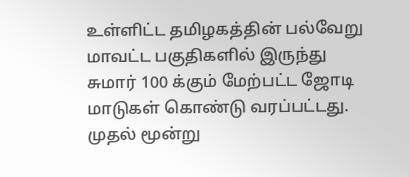உள்ளிட்ட தமிழகத்தின் பல்வேறு மாவட்ட பகுதிகளில் இருந்து சுமார் 100 க்கும் மேற்பட்ட ஜோடி மாடுகள் கொண்டு வரப்பட்டது. முதல் மூன்று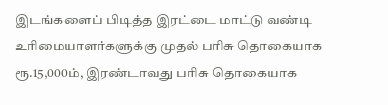இடங்களைப் பிடித்த இரட்டை மாட்டு வண்டி உரிமையாளர்களுக்கு முதல் பரிசு தொகையாக ரூ.15,000ம், இரண்டாவது பரிசு தொகையாக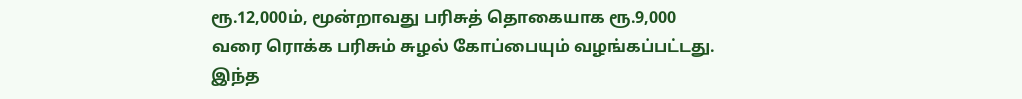ரூ.12,000ம், மூன்றாவது பரிசுத் தொகையாக ரூ.9,000 வரை ரொக்க பரிசும் சுழல் கோப்பையும் வழங்கப்பட்டது. இந்த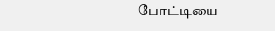போட்டியை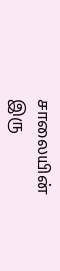சாலையின் இரு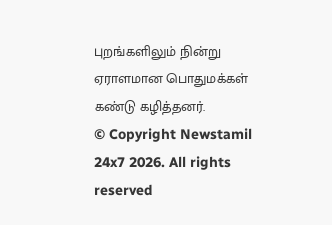புறங்களிலும் நின்று ஏராளமான பொதுமக்கள் கண்டு கழித்தனர்.
© Copyright Newstamil 24x7 2026. All rights reserved